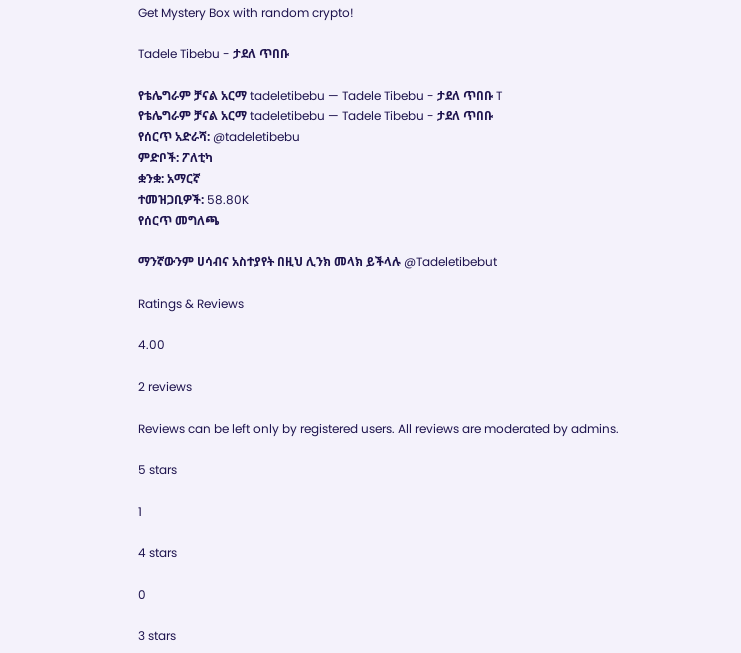Get Mystery Box with random crypto!

Tadele Tibebu - ታደለ ጥበቡ

የቴሌግራም ቻናል አርማ tadeletibebu — Tadele Tibebu - ታደለ ጥበቡ T
የቴሌግራም ቻናል አርማ tadeletibebu — Tadele Tibebu - ታደለ ጥበቡ
የሰርጥ አድራሻ: @tadeletibebu
ምድቦች: ፖለቲካ
ቋንቋ: አማርኛ
ተመዝጋቢዎች: 58.80K
የሰርጥ መግለጫ

ማንኛውንም ሀሳብና አስተያየት በዚህ ሊንክ መላክ ይችላሉ @Tadeletibebut

Ratings & Reviews

4.00

2 reviews

Reviews can be left only by registered users. All reviews are moderated by admins.

5 stars

1

4 stars

0

3 stars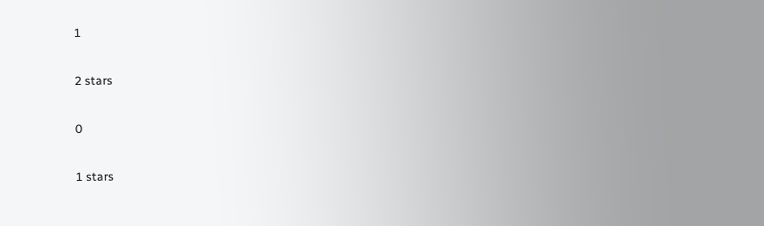1

2 stars

0

1 stars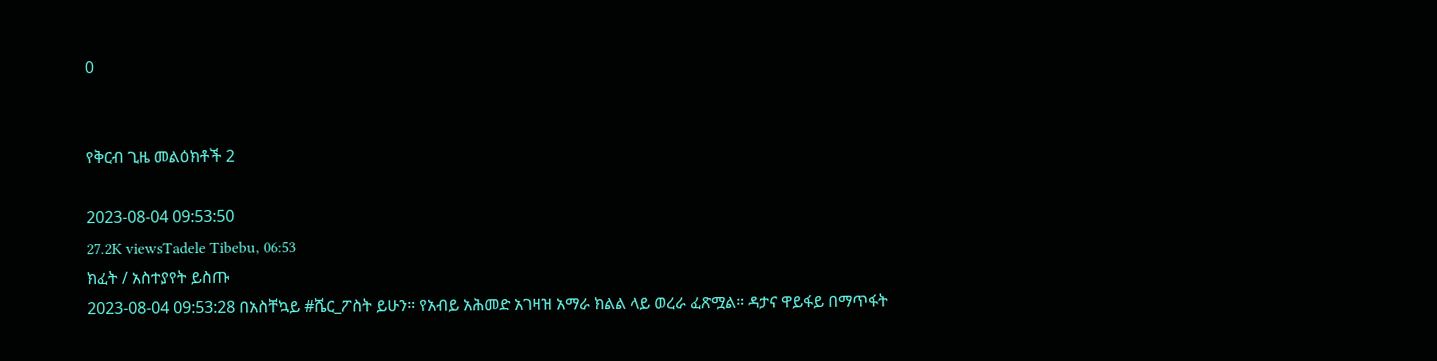0


የቅርብ ጊዜ መልዕክቶች 2

2023-08-04 09:53:50
27.2K viewsTadele Tibebu, 06:53
ክፈት / አስተያየት ይስጡ
2023-08-04 09:53:28 በአስቸኳይ #ሼር_ፖስት ይሁን። የአብይ አሕመድ አገዛዝ አማራ ክልል ላይ ወረራ ፈጽሟል። ዳታና ዋይፋይ በማጥፋት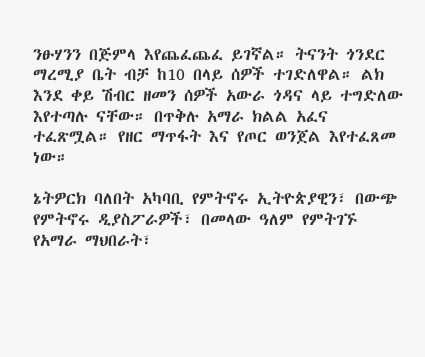ንፁሃንን በጅምላ እየጨፈጨፈ ይገኛል። ትናንት ጎንደር ማረሚያ ቤት ብቻ ከ10 በላይ ሰዎች ተገድለዋል። ልክ እንደ ቀይ ሽብር ዘመን ሰዎች አውራ ጎዳና ላይ ተግድለው እየተጣሉ ናቸው። በጥቅሉ አማራ ክልል አፈና ተፈጽሟል። የዘር ማጥፋት እና የጦር ወንጀል እየተፈጸመ ነው።

ኔትዎርክ ባለበት አካባቢ የምትኖሩ ኢትዮጵያዊን፣ በውጭ የምትኖሩ ዲያስፖራዎች፣ በመላው ዓለም የምትገኙ የአማራ ማህበራት፣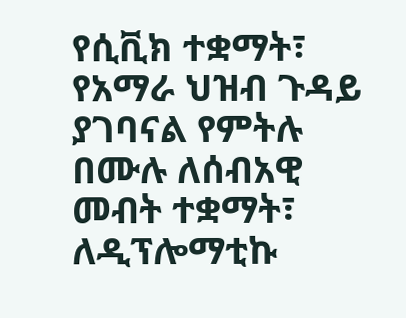የሲቪክ ተቋማት፣ የአማራ ህዝብ ጉዳይ ያገባናል የምትሉ በሙሉ ለሰብአዊ መብት ተቋማት፣ ለዲፕሎማቲኩ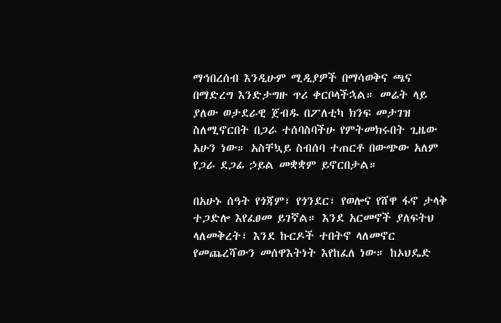ማኅበረሰብ እንዲሁም ሚዲያዎች በማሳወቅና ጫና በማድረግ እንድታግዙ ጥሪ ቀርቦላችኋል። መሬት ላይ ያለው ወታደራዊ ጀብዱ በፖለቲካ ክንፍ መታገዝ ስለሚኖርበት በጋራ ተሰባስባችሁ የምትመክሩበት ጊዜው አሁን ነው። አስቸኳይ ስብሰባ ተጠርቶ በውጭው አለም የጋራ ደጋፊ ኃይል መቋቋም ይኖርበታል።

በአሁኑ ሰዓት የጎጃም፣ የጎንደር፣ የወሎና የሸዋ ፋኖ ታላቅ ተጋድሎ እየፈፀመ ይገኛል። እንደ አርመኖች ያለፍትህ ላለመቅረት፣ እንደ ኩርዶች ተበትኖ ላለመኖር የመጨረሻውን መሰዋእትነት እየከፈለ ነው። ከኦህዴድ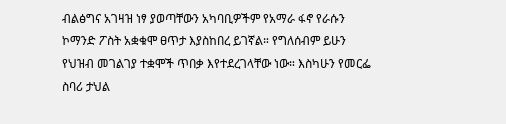ብልፅግና አገዛዝ ነፃ ያወጣቸውን አካባቢዎችም የአማራ ፋኖ የራሱን ኮማንድ ፖስት አቋቁሞ ፀጥታ እያስከበረ ይገኛል። የግለሰብም ይሁን የህዝብ መገልገያ ተቋሞች ጥበቃ እየተደረገላቸው ነው። እስካሁን የመርፌ ስባሪ ታህል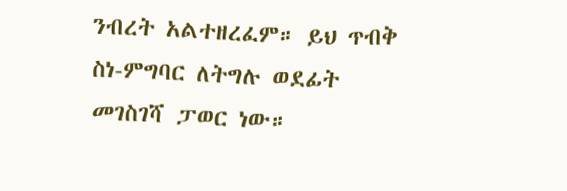ንብረት አልተዘረፈም። ይህ ጥብቅ ስነ-ምግባር ለትግሉ ወደፊት መገስገሻ ፓወር ነው።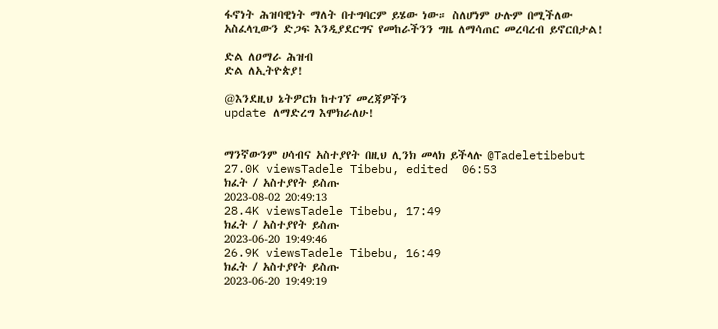ፋኖነት ሕዝባዊነት ማለት በተግባርም ይሄው ነው። ስለሆነም ሁሉም በሚችለው አስፈላጊውን ድጋፍ እንዲያደርግና የመከራችንን ግዜ ለማሳጠር መረባረብ ይኖርበታል!

ድል ለዐማራ ሕዝብ
ድል ለኢትዮጵያ!

@እንደዚህ ኔትዎርክ ከተገኘ መረጃዎችን
update ለማድረግ እሞክራለሁ!


ማንኛውንም ሀሳብና አስተያየት በዚህ ሊንክ መላክ ይችላሉ @Tadeletibebut
27.0K viewsTadele Tibebu, edited  06:53
ክፈት / አስተያየት ይስጡ
2023-08-02 20:49:13
28.4K viewsTadele Tibebu, 17:49
ክፈት / አስተያየት ይስጡ
2023-06-20 19:49:46
26.9K viewsTadele Tibebu, 16:49
ክፈት / አስተያየት ይስጡ
2023-06-20 19:49:19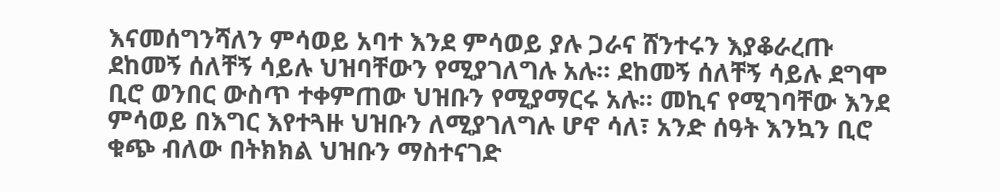እናመሰግንሻለን ምሳወይ አባተ እንደ ምሳወይ ያሉ ጋራና ሸንተሩን እያቆራረጡ ደከመኝ ሰለቸኝ ሳይሉ ህዝባቸውን የሚያገለግሉ አሉ። ደከመኝ ሰለቸኝ ሳይሉ ደግሞ ቢሮ ወንበር ውስጥ ተቀምጠው ህዝቡን የሚያማርሩ አሉ። መኪና የሚገባቸው እንደ ምሳወይ በእግር እየተጓዙ ህዝቡን ለሚያገለግሉ ሆኖ ሳለ፣ አንድ ሰዓት እንኳን ቢሮ ቁጭ ብለው በትክክል ህዝቡን ማስተናገድ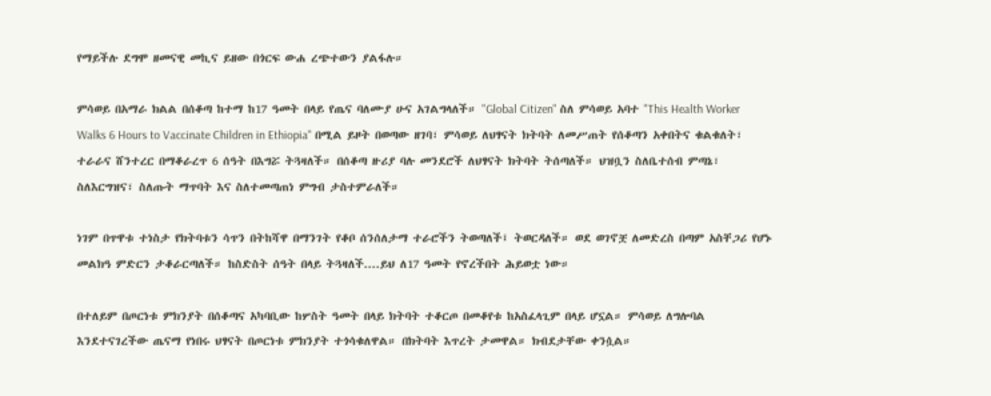የማይችሉ ደግሞ ዘመናዊ መኪና ይዘው በጎርፍ ውሐ ረጭተውን ያልፋሉ።

ምሳወይ በአማራ ክልል በሰቆጣ ከተማ ከ17 ዓመት በላይ የጤና ባለሙያ ሁና አገልግላለች። "Global Citizen" ስለ ምሳወይ አባተ "This Health Worker Walks 6 Hours to Vaccinate Children in Ethiopia" በሚል ይዞት በወጣው ዘገባ፣ ምሳወይ ለህፃናት ክትባት ለመሥጠት የሰቆጣን አቀበትና ቁልቁለት፣ ተራራና ሸንተረር በማቆራረጥ 6 ሰዓት በእግሯ ትጓዛለች። በሰቆጣ ዙሪያ ባሉ መንደሮች ለህፃናት ክትባት ትሰጣለች። ህዝቧን ስለቤተሰብ ምጣኔ፣ ስለእርግዝና፣ ስለጡት ማጥባት እና ስለተመጣጠነ ምግብ ታስተምራለች።

ነገም በጥዋቱ ተነስታ የክትባቱን ሳጥን በትከሻዋ በማንገት የቆቦ ሰንሰለታማ ተራሮችን ትወጣለች፤ ትወርዳለች። ወደ ወገኖቿ ለመድረስ በጣም አስቸጋሪ የሆኑ መልክዓ ምድርን ታቆራርጣለች። ከስድስት ሰዓት በላይ ትጓዛለች....ይህ ለ17 ዓመት የኖረችበት ሕይወቷ ነው።

በተለይም በጦርነቱ ምክንያት በሰቆጣና አካባቢው ከሦስት ዓመት በላይ ክትባት ተቆርጦ በመቆየቱ ከአስፈላጊም በላይ ሆኗል። ምሳወይ ለግሎባል እንደተናገረችው ጤናማ የነበሩ ህፃናት በጦርነቱ ምክንያት ተጎሳቁለዋል። በክትባት እጥረት ታመዋል። ክብደታቸው ቀንሷል።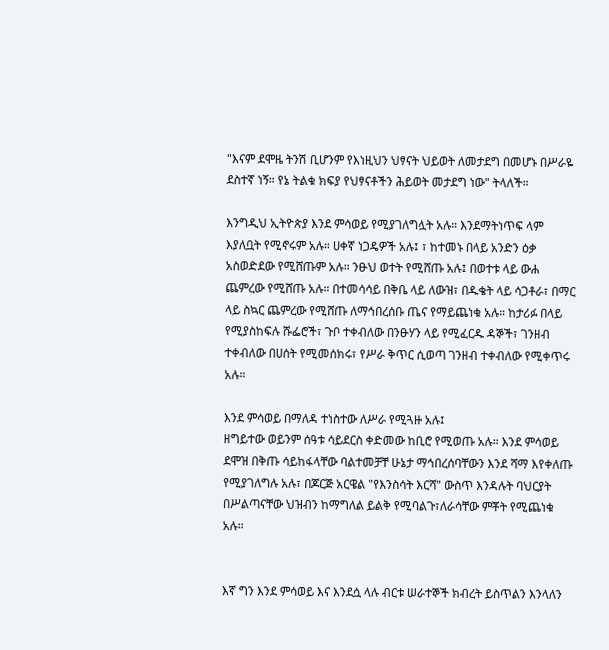"እናም ደሞዜ ትንሽ ቢሆንም የእነዚህን ህፃናት ህይወት ለመታደግ በመሆኑ በሥራዬ ደስተኛ ነኝ። የኔ ትልቁ ክፍያ የህፃናቶችን ሕይወት መታደግ ነው" ትላለች።

እንግዲህ ኢትዮጵያ እንደ ምሳወይ የሚያገለግሏት አሉ። እንደማትነጥፍ ላም እያለቧት የሚኖሩም አሉ። ሀቀኛ ነጋዴዎች አሉ፤ ፣ ከተመኑ በላይ አንድን ዕቃ አስወድደው የሚሸጡም አሉ። ንፁህ ወተት የሚሸጡ አሉ፤ በወተቱ ላይ ውሐ ጨምረው የሚሸጡ አሉ። በተመሳሳይ በቅቤ ላይ ለውዝ፣ በዱቄት ላይ ሳጋቶራ፣ በማር ላይ ስኳር ጨምረው የሚሸጡ ለማኅበረሰቡ ጤና የማይጨነቁ አሉ። ከታሪፉ በላይ የሚያስከፍሉ ሹፌሮች፣ ጉቦ ተቀብለው በንፁሃን ላይ የሚፈርዱ ዳኞች፣ ገንዘብ ተቀብለው በሀሰት የሚመሰክሩ፣ የሥራ ቅጥር ሲወጣ ገንዘብ ተቀብለው የሚቀጥሩ አሉ።

እንደ ምሳወይ በማለዳ ተነስተው ለሥራ የሚጓዙ አሉ፤
ዘግይተው ወይንም ሰዓቱ ሳይደርስ ቀድመው ከቢሮ የሚወጡ አሉ። እንደ ምሳወይ ደሞዝ በቅጡ ሳይከፋላቸው ባልተመቻቸ ሁኔታ ማኅበረሰባቸውን እንደ ሻማ እየቀለጡ የሚያገለግሉ አሉ፣ በጆርጅ አርዌል "የእንስሳት እርሻ" ውስጥ እንዳሉት ባህርያት በሥልጣናቸው ህዝብን ከማግለል ይልቅ የሚባልጉ፣ለራሳቸው ምቾት የሚጨነቁ አሉ።


እኛ ግን እንደ ምሳወይ እና እንደሷ ላሉ ብርቱ ሠራተኞች ክብረት ይስጥልን እንላለን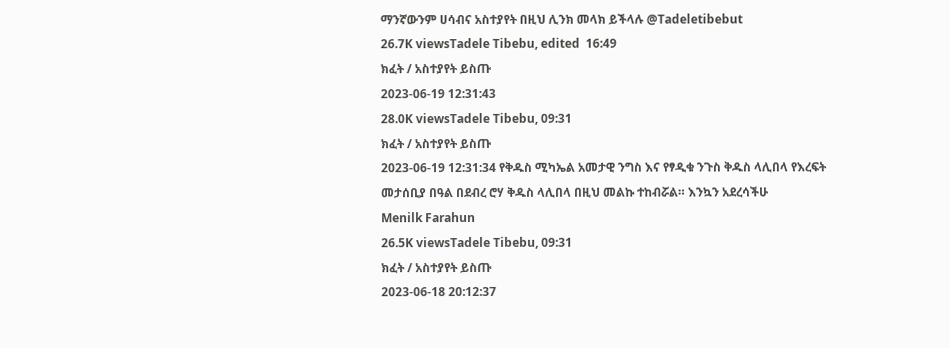ማንኛውንም ሀሳብና አስተያየት በዚህ ሊንክ መላክ ይችላሉ @Tadeletibebut
26.7K viewsTadele Tibebu, edited  16:49
ክፈት / አስተያየት ይስጡ
2023-06-19 12:31:43
28.0K viewsTadele Tibebu, 09:31
ክፈት / አስተያየት ይስጡ
2023-06-19 12:31:34 የቅዱስ ሚካኤል አመታዊ ንግስ እና የፃዲቁ ንጉስ ቅዱስ ላሊበላ የእረፍት መታሰቢያ በዓል በደብረ ሮሃ ቅዱስ ላሊበላ በዚህ መልኩ ተከብሯል። እንኳን አደረሳችሁ
Menilk Farahun
26.5K viewsTadele Tibebu, 09:31
ክፈት / አስተያየት ይስጡ
2023-06-18 20:12:37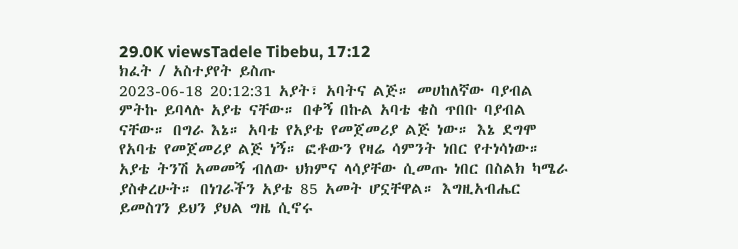29.0K viewsTadele Tibebu, 17:12
ክፈት / አስተያየት ይስጡ
2023-06-18 20:12:31 አያት፣ አባትና ልጅ። መሀከለኛው ባያብል ምትኩ ይባላሉ አያቴ ናቸው። በቀኝ በኩል አባቴ ቄስ ጥበቡ ባያብል ናቸው። በግራ እኔ። አባቴ የአያቴ የመጀመሪያ ልጅ ነው። እኔ ደግሞ የአባቴ የመጀመሪያ ልጅ ነኝ። ፎቶውን የዛሬ ሳምንት ነበር የተነሳነው። አያቴ ትንሽ አመመኝ ብለው ህክምና ላሳያቸው ሲመጡ ነበር በስልክ ካሜራ ያስቀረሁት። በነገራችን አያቴ 85 አመት ሆኗቸዋል። እግዚአብሔር ይመስገን ይህን ያህል ግዜ ሲኖሩ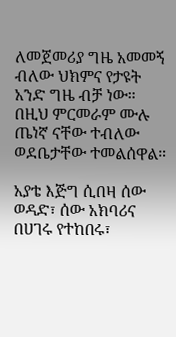ለመጀመሪያ ግዜ አመመኝ ብለው ህክምና የታዩት አንድ ግዜ ብቻ ነው። በዚህ ምርመራም ሙሉ ጤነኛ ናቸው ተብለው ወደቤታቸው ተመልሰዋል።

አያቴ እጅግ ሲበዛ ሰው ወዳድ፣ ሰው አክባሪና በሀገሩ የተከበሩ፣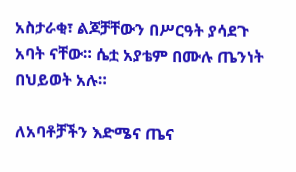አስታራቂ፣ ልጆቻቸውን በሥርዓት ያሳደጉ አባት ናቸው። ሴቷ አያቴም በሙሉ ጤንነት በህይወት አሉ።

ለአባቶቻችን እድሜና ጤና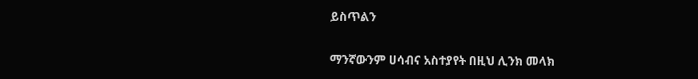ይስጥልን

ማንኛውንም ሀሳብና አስተያየት በዚህ ሊንክ መላክ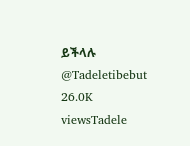ይችላሉ @Tadeletibebut
26.0K viewsTadele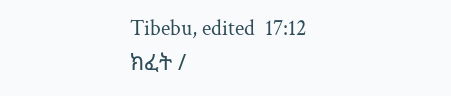Tibebu, edited  17:12
ክፈት /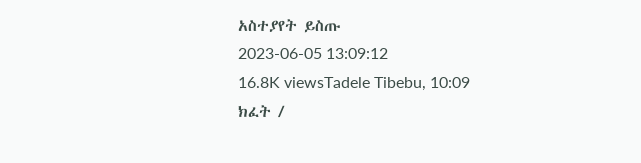አስተያየት ይስጡ
2023-06-05 13:09:12
16.8K viewsTadele Tibebu, 10:09
ክፈት /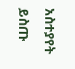አስተያየት ይስጡ